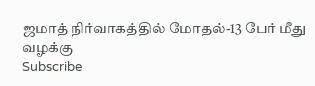ஜமாத் நிர்வாகத்தில் மோதல்-13 பேர் மீது வழக்கு
Subscribe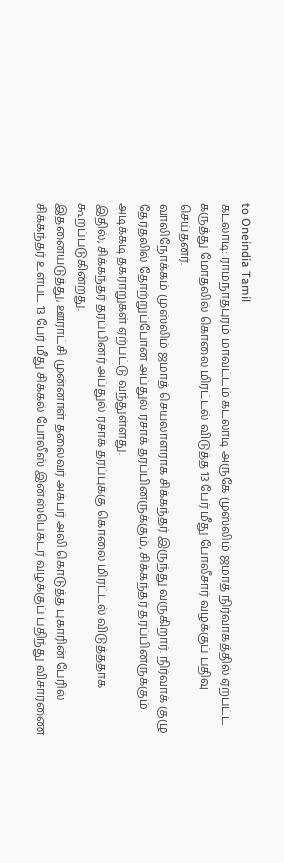to Oneindia Tamil
கடலாடி: ராமநாதபுரம் மாவட்டம் கடலாடி அருகே முஸ்லிம் ஜமாத் நிர்வாகத்தில் ஏற்பட்ட கருத்து மோதலில் கொலை மிரட்டல் விடுத்த 13 பேர் மீது போலீசார் வழக்குப் பதிவு செய்தனர்.
வாலிநோக்கம் முஸ்லிம் ஜமாத் செயலாளராக சிக்கந்தர் இருந்து வருகிறார். நிர்வாக் குழு தேர்தலில் தோற்றுப்போன அப்துல் ரசாக் தரப்பினருக்கும், சிக்கந்தர் தரப்பினருக்கும் அடிக்கடி தகராறுகள் ஏற்பட்டு வந்துள்ளது.
இதில், சிக்கந்தர் தரப்பினர் அப்துல் ரசாக் தரப்புக்கு கொலை மிரட்டல் விடுத்ததாக கூறப்படுகின்றது.
இதனையடுத்து, ஊராட்சி முன்னாள் தலைவர் அக்பர் அலி கொடுத்த புகாரின் பேரில் சிக்கந்தர் உள்பட 13 பேர் மீது சிக்கல் போலீஸ் இன்ஸ்பெக்டர் வழக்குப் பதிந்து விசாரணை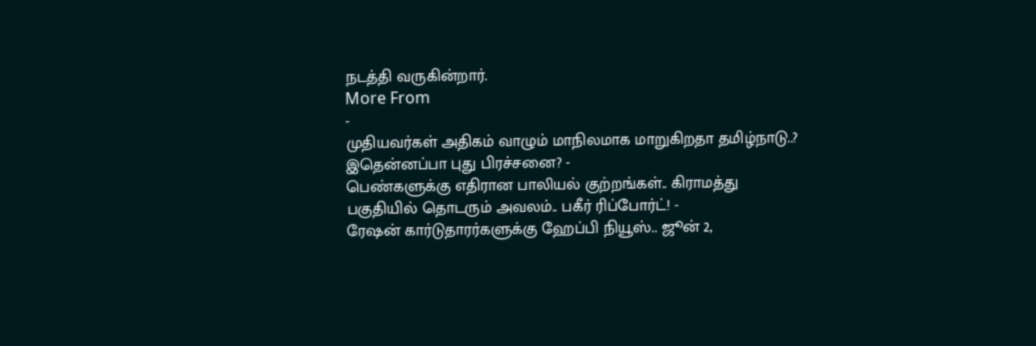நடத்தி வருகின்றார்.
More From
-
முதியவர்கள் அதிகம் வாழும் மாநிலமாக மாறுகிறதா தமிழ்நாடு..? இதென்னப்பா புது பிரச்சனை? -
பெண்களுக்கு எதிரான பாலியல் குற்றங்கள்.. கிராமத்து பகுதியில் தொடரும் அவலம்.. பகீர் ரிப்போர்ட்! -
ரேஷன் கார்டுதாரர்களுக்கு ஹேப்பி நியூஸ்.. ஜூன் 2,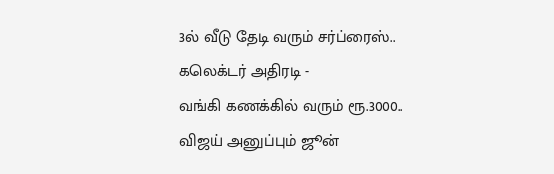3ல் வீடு தேடி வரும் சர்ப்ரைஸ்.. கலெக்டர் அதிரடி -
வங்கி கணக்கில் வரும் ரூ.3000.. விஜய் அனுப்பும் ஜூன்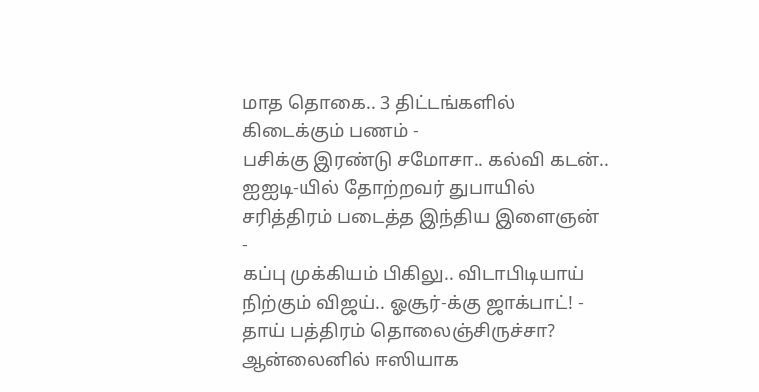மாத தொகை.. 3 திட்டங்களில் கிடைக்கும் பணம் -
பசிக்கு இரண்டு சமோசா.. கல்வி கடன்.. ஐஐடி-யில் தோற்றவர் துபாயில் சரித்திரம் படைத்த இந்திய இளைஞன் -
கப்பு முக்கியம் பிகிலு.. விடாபிடியாய் நிற்கும் விஜய்.. ஓசூர்-க்கு ஜாக்பாட்! -
தாய் பத்திரம் தொலைஞ்சிருச்சா? ஆன்லைனில் ஈஸியாக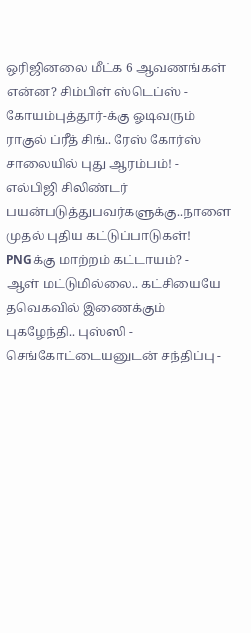ஒரிஜினலை மீட்க 6 ஆவணங்கள் என்ன? சிம்பிள் ஸ்டெப்ஸ் -
கோயம்புத்தூர்-க்கு ஓடிவரும் ராகுல் ப்ரீத் சிங்.. ரேஸ் கோர்ஸ் சாலையில் புது ஆரம்பம்! -
எல்பிஜி சிலிண்டர் பயன்படுத்துபவர்களுக்கு..நாளை முதல் புதிய கட்டுப்பாடுகள்! PNGக்கு மாற்றம் கட்டாயம்? -
ஆள் மட்டுமில்லை.. கட்சியையே தவெகவில் இணைக்கும் புகழேந்தி.. புஸ்ஸி - செங்கோட்டையனுடன் சந்திப்பு -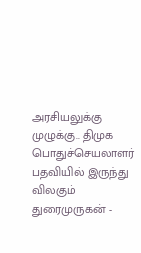அரசியலுக்கு முழுக்கு.. திமுக பொதுச்செயலாளர் பதவியில் இருந்து விலகும் துரைமுருகன் -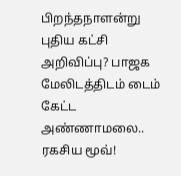பிறந்தநாளன்று புதிய கட்சி அறிவிப்பு? பாஜக மேலிடத்திடம் டைம் கேட்ட அண்ணாமலை.. ரகசிய மூவ்!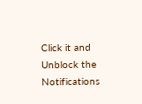Click it and Unblock the Notifications